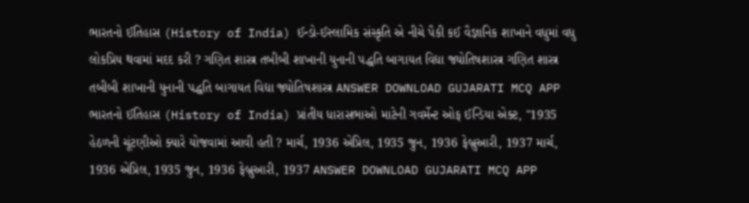ભારતનો ઈતિહાસ (History of India) ઈન્ડો-ઈસ્લામિક સંસ્કૃતિ એ નીચે પૈકી કઈ વૈજ્ઞાનિક શાખાને વધુમાં વધુ લોકપ્રિય થવામાં મદદ કરી ? ગણિત શાસ્ત્ર તબીબી શાખાની યુનાની પદ્ધતિ બાગાયત વિદ્યા જ્યોતિષશાસ્ત્ર ગણિત શાસ્ત્ર તબીબી શાખાની યુનાની પદ્ધતિ બાગાયત વિદ્યા જ્યોતિષશાસ્ત્ર ANSWER DOWNLOAD GUJARATI MCQ APP
ભારતનો ઈતિહાસ (History of India) પ્રાંતીય ધારાસભાઓ માટેની ગવર્મેન્ટ ઓફ ઈન્ડિયા એક્ટ, "1935 હેઠળની ચૂંટણીઓ ક્યારે યોજવામાં આવી હતી ? માર્ચ, 1936 એપ્રિલ, 1935 જુન, 1936 ફેબ્રુઆરી, 1937 માર્ચ, 1936 એપ્રિલ, 1935 જુન, 1936 ફેબ્રુઆરી, 1937 ANSWER DOWNLOAD GUJARATI MCQ APP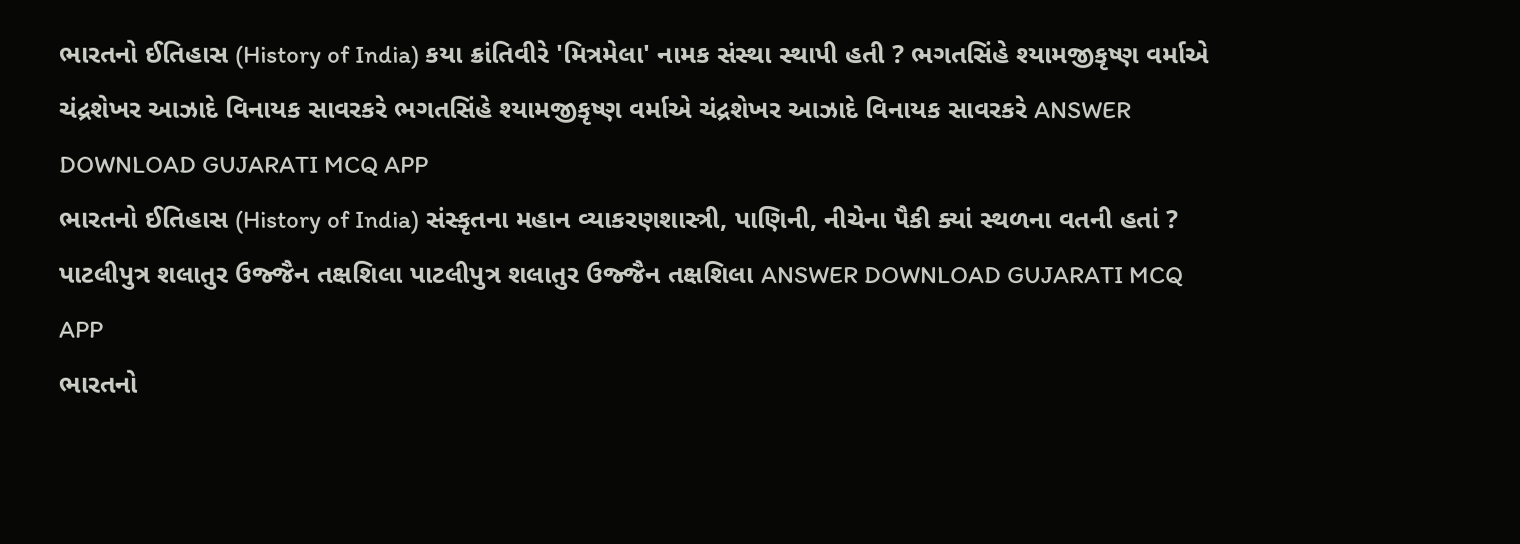ભારતનો ઈતિહાસ (History of India) કયા ક્રાંતિવીરે 'મિત્રમેલા' નામક સંસ્થા સ્થાપી હતી ? ભગતસિંહે શ્યામજીકૃષ્ણ વર્માએ ચંદ્રશેખર આઝાદે વિનાયક સાવરકરે ભગતસિંહે શ્યામજીકૃષ્ણ વર્માએ ચંદ્રશેખર આઝાદે વિનાયક સાવરકરે ANSWER DOWNLOAD GUJARATI MCQ APP
ભારતનો ઈતિહાસ (History of India) સંસ્કૃતના મહાન વ્યાકરણશાસ્ત્રી, પાણિની, નીચેના પૈકી ક્યાં સ્થળના વતની હતાં ? પાટલીપુત્ર શલાતુર ઉજ્જૈન તક્ષશિલા પાટલીપુત્ર શલાતુર ઉજ્જૈન તક્ષશિલા ANSWER DOWNLOAD GUJARATI MCQ APP
ભારતનો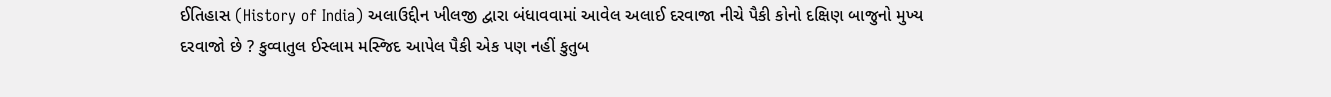ઈતિહાસ (History of India) અલાઉદ્દીન ખીલજી દ્વારા બંધાવવામાં આવેલ અલાઈ દરવાજા નીચે પૈકી કોનો દક્ષિણ બાજુનો મુખ્ય દરવાજો છે ? કુવ્વાતુલ ઈસ્લામ મસ્જિદ આપેલ પૈકી એક પણ નહીં કુતુબ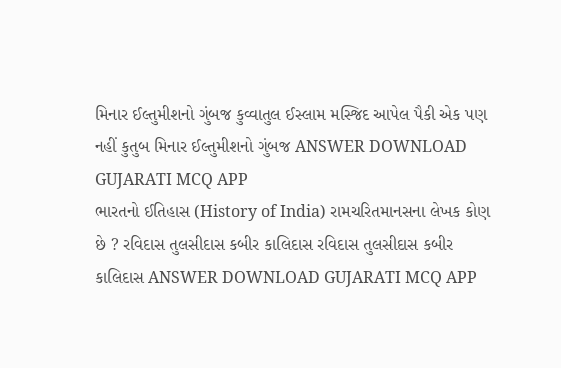મિનાર ઈલ્તુમીશનો ગુંબજ કુવ્વાતુલ ઈસ્લામ મસ્જિદ આપેલ પૈકી એક પણ નહીં કુતુબ મિનાર ઈલ્તુમીશનો ગુંબજ ANSWER DOWNLOAD GUJARATI MCQ APP
ભારતનો ઈતિહાસ (History of India) રામચરિતમાનસના લેખક કોણ છે ? રવિદાસ તુલસીદાસ કબીર કાલિદાસ રવિદાસ તુલસીદાસ કબીર કાલિદાસ ANSWER DOWNLOAD GUJARATI MCQ APP